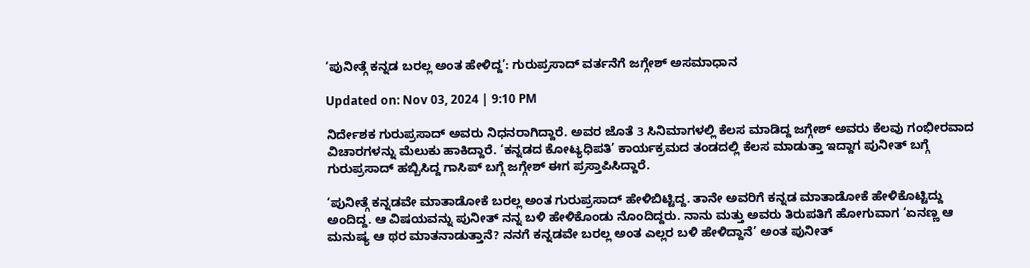‘ಪುನೀತ್ಗೆ ಕನ್ನಡ ಬರಲ್ಲ ಅಂತ ಹೇಳಿದ್ದ’: ಗುರುಪ್ರಸಾದ್ ವರ್ತನೆಗೆ ಜಗ್ಗೇಶ್ ಅಸಮಾಧಾನ

Updated on: Nov 03, 2024 | 9:10 PM

ನಿರ್ದೇಶಕ ಗುರುಪ್ರಸಾದ್ ಅವರು ನಿಧನರಾಗಿದ್ದಾರೆ. ಅವರ ಜೊತೆ 3 ಸಿನಿಮಾಗಳಲ್ಲಿ ಕೆಲಸ ಮಾಡಿದ್ದ ಜಗ್ಗೇಶ್ ಅವರು ಕೆಲವು ಗಂಭೀರವಾದ ವಿಚಾರಗಳನ್ನು ಮೆಲುಕು ಹಾಕಿದ್ದಾರೆ. ‘ಕನ್ನಡದ ಕೋಟ್ಯಧಿಪತಿ’ ಕಾರ್ಯಕ್ರಮದ ತಂಡದಲ್ಲಿ ಕೆಲಸ ಮಾಡುತ್ತಾ ಇದ್ದಾಗ ಪುನೀತ್ ಬಗ್ಗೆ ಗುರುಪ್ರಸಾದ್ ಹಬ್ಬಿಸಿದ್ದ ಗಾಸಿಪ್ ಬಗ್ಗೆ ಜಗ್ಗೇಶ್ ಈಗ ಪ್ರಸ್ತಾಪಿಸಿದ್ದಾರೆ.

‘ಪುನೀತ್ಗೆ ಕನ್ನಡವೇ ಮಾತಾಡೋಕೆ ಬರಲ್ಲ ಅಂತ ಗುರುಪ್ರಸಾದ್ ಹೇಳಿಬಿಟ್ಟಿದ್ದ. ತಾನೇ ಅವರಿಗೆ ಕನ್ನಡ ಮಾತಾಡೋಕೆ ಹೇಳಿಕೊಟ್ಟಿದ್ದು ಅಂದಿದ್ದ. ಆ ವಿಷಯವನ್ನು ಪುನೀತ್ ನನ್ನ ಬಳಿ ಹೇಳಿಕೊಂಡು ನೊಂದಿದ್ದರು. ನಾನು ಮತ್ತು ಅವರು ತಿರುಪತಿಗೆ ಹೋಗುವಾಗ ‘ಏನಣ್ಣ ಆ ಮನುಷ್ಯ ಆ ಥರ ಮಾತನಾಡುತ್ತಾನೆ? ನನಗೆ ಕನ್ನಡವೇ ಬರಲ್ಲ ಅಂತ ಎಲ್ಲರ ಬಳಿ ಹೇಳಿದ್ದಾನೆ’ ಅಂತ ಪುನೀತ್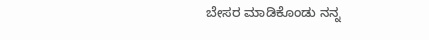ಬೇಸರ ಮಾಡಿಕೊಂಡು ನನ್ನ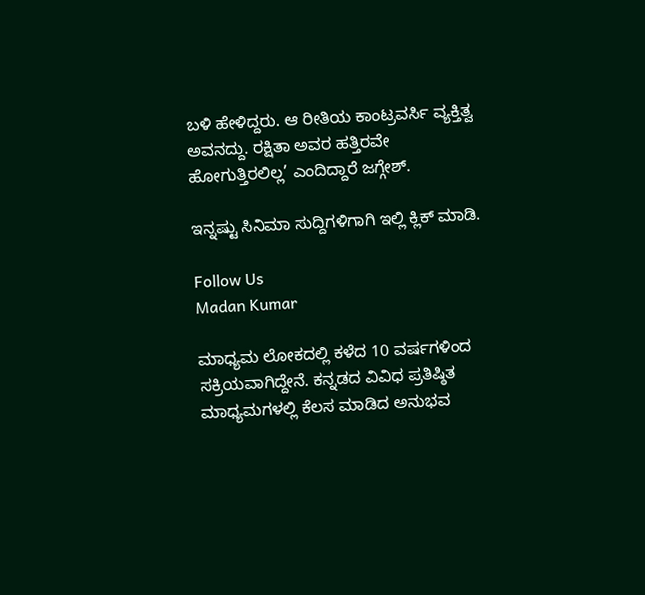ಬಳಿ ಹೇಳಿದ್ದರು. ಆ ರೀತಿಯ ಕಾಂಟ್ರವರ್ಸಿ ವ್ಯಕ್ತಿತ್ವ ಅವನದ್ದು. ರಕ್ಷಿತಾ ಅವರ ಹತ್ತಿರವೇ ಹೋಗುತ್ತಿರಲಿಲ್ಲ’ ಎಂದಿದ್ದಾರೆ ಜಗ್ಗೇಶ್.

ಇನ್ನಷ್ಟು ಸಿನಿಮಾ ಸುದ್ದಿಗಳಿಗಾಗಿ ಇಲ್ಲಿ ಕ್ಲಿಕ್ ಮಾಡಿ.

Follow Us
Madan Kumar

ಮಾಧ್ಯಮ ಲೋಕದಲ್ಲಿ ಕಳೆದ 10 ವರ್ಷಗಳಿಂದ ಸಕ್ರಿಯವಾಗಿದ್ದೇನೆ. ಕನ್ನಡದ ವಿವಿಧ ಪ್ರತಿಷ್ಠಿತ ಮಾಧ್ಯಮಗಳಲ್ಲಿ ಕೆಲಸ ಮಾಡಿದ ಅನುಭವ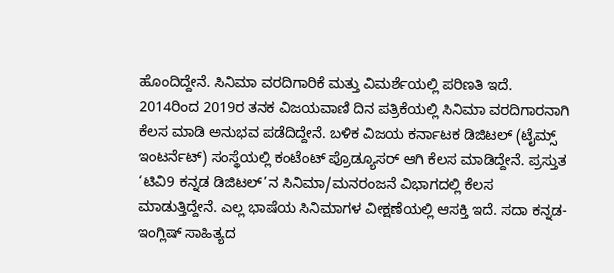ಹೊಂದಿದ್ದೇನೆ. ಸಿನಿಮಾ ವರದಿಗಾರಿಕೆ ಮತ್ತು ವಿಮರ್ಶೆಯಲ್ಲಿ ಪರಿಣತಿ ಇದೆ. 2014ರಿಂದ 2019ರ ತನಕ ವಿಜಯವಾಣಿ ದಿನ ಪತ್ರಿಕೆಯಲ್ಲಿ ಸಿನಿಮಾ ವರದಿಗಾರನಾಗಿ ಕೆಲಸ ಮಾಡಿ ಅನುಭವ ಪಡೆದಿದ್ದೇನೆ. ಬಳಿಕ ವಿಜಯ ಕರ್ನಾಟಕ ಡಿಜಿಟಲ್ (ಟೈಮ್ಸ್ ಇಂಟರ್ನೆಟ್) ಸಂಸ್ಥೆಯಲ್ಲಿ ಕಂಟೆಂಟ್ ಪ್ರೊಡ್ಯೂಸರ್ ಆಗಿ ಕೆಲಸ ಮಾಡಿದ್ದೇನೆ. ಪ್ರಸ್ತುತ ‘ಟಿವಿ9 ಕನ್ನಡ ಡಿಜಿಟಲ್’ನ ಸಿನಿಮಾ/ಮನರಂಜನೆ ವಿಭಾಗದಲ್ಲಿ ಕೆಲಸ ಮಾಡುತ್ತಿದ್ದೇನೆ. ಎಲ್ಲ ಭಾಷೆಯ ಸಿನಿಮಾಗಳ ವೀಕ್ಷಣೆಯಲ್ಲಿ ಆಸಕ್ತಿ ಇದೆ. ಸದಾ ಕನ್ನಡ-ಇಂಗ್ಲಿಷ್ ಸಾಹಿತ್ಯದ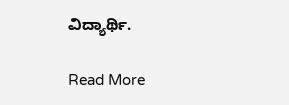ವಿದ್ಯಾರ್ಥಿ.

Read More